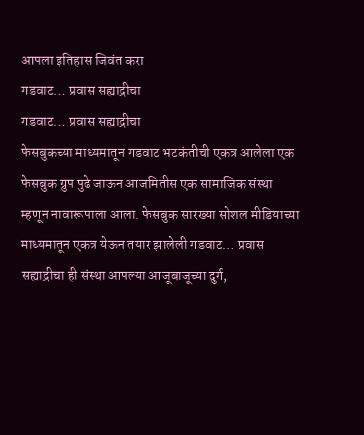आपला इतिहास जिवंत करा
गडवाट… प्रवास सह्याद्रीचा
गडवाट… प्रवास सह्याद्रीचा
फेसबुकच्या माध्यमातून गडवाट भटकंतीची एकत्र आलेला एक फेसबुक ग्रुप पुढे जाऊन आजमितीस एक सामाजिक संस्था म्हणून नावारूपाला आला. फेसबुक सारख्या सोशल मीडियाच्या माध्यमातून एकत्र येऊन तयार झालेली गडवाट… प्रवास सह्याद्रीचा ही संस्था आपल्या आजूबाजूच्या दुर्ग,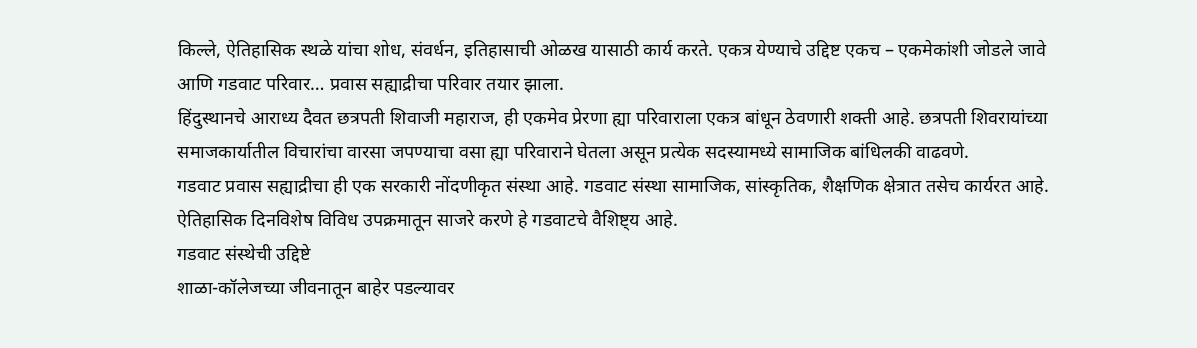किल्ले, ऐतिहासिक स्थळे यांचा शोध, संवर्धन, इतिहासाची ओळख यासाठी कार्य करते. एकत्र येण्याचे उद्दिष्ट एकच – एकमेकांशी जोडले जावे आणि गडवाट परिवार… प्रवास सह्याद्रीचा परिवार तयार झाला.
हिंदुस्थानचे आराध्य दैवत छत्रपती शिवाजी महाराज, ही एकमेव प्रेरणा ह्या परिवाराला एकत्र बांधून ठेवणारी शक्ती आहे. छत्रपती शिवरायांच्या समाजकार्यातील विचारांचा वारसा जपण्याचा वसा ह्या परिवाराने घेतला असून प्रत्येक सदस्यामध्ये सामाजिक बांधिलकी वाढवणे.
गडवाट प्रवास सह्याद्रीचा ही एक सरकारी नोंदणीकृत संस्था आहे. गडवाट संस्था सामाजिक, सांस्कृतिक, शैक्षणिक क्षेत्रात तसेच कार्यरत आहे. ऐतिहासिक दिनविशेष विविध उपक्रमातून साजरे करणे हे गडवाटचे वैशिष्ट्य आहे.
गडवाट संस्थेची उद्दिष्टे
शाळा-कॉलेजच्या जीवनातून बाहेर पडल्यावर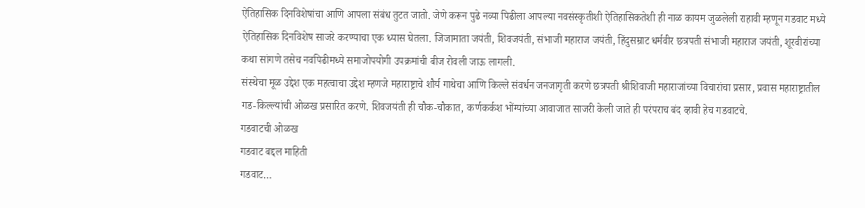ऐतिहासिक दिनविशेषांचा आणि आपला संबंध तुटत जातो. जेणे करून पुढे नव्या पिढीला आपल्या नवसंस्कृतीशी ऐतिहासिकतेशी ही नाळ कायम जुळलेली राहावी म्हणून गडवाट मध्ये ऐतिहासिक दिनविशेष साजरे करण्याचा एक ध्यास घेतला. जिजामाता जयंती, शिवजयंती, संभाजी महाराज जयंती, हिंदुसम्राट धर्मवीर छत्रपती संभाजी महाराज जयंती, शूरवीरांच्या कथा सांगणे तसेच नवपिढीमध्ये समाजोपयोगी उपक्रमांची बीज रोवली जाऊ लागली.
संस्थेचा मूळ उद्देश एक महत्वाचा उद्देश म्हणजे महाराष्ट्राचे शौर्य गाथेचा आणि किल्ले संवर्धन जनजागृती करणे छत्रपती श्रीशिवाजी महाराजांच्या विचारांचा प्रसार, प्रवास महाराष्ट्रातील गड-किल्ल्यांची ओळख प्रसारित करणे. शिवजयंती ही चौक-चौकात, कर्णकर्कश भोंग्यांच्या आवाजात साजरी केली जाते ही परंपराच बंद व्हावी हेच गडवाटचे.
गडवाटची ओळख
गडवाट बद्दल माहिती
गडवाट…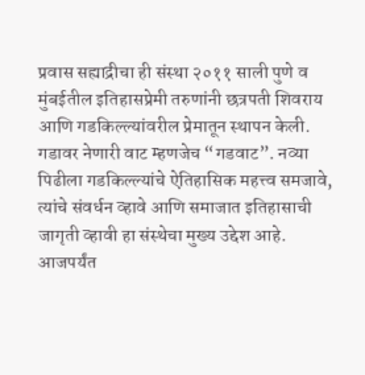प्रवास सह्याद्रीचा ही संस्था २०११ साली पुणे व मुंबईतील इतिहासप्रेमी तरुणांनी छत्रपती शिवराय आणि गडकिल्ल्यांवरील प्रेमातून स्थापन केली.
गडावर नेणारी वाट म्हणजेच “गडवाट”. नव्या पिढीला गडकिल्ल्यांचे ऐतिहासिक महत्त्व समजावे, त्यांचे संवर्धन व्हावे आणि समाजात इतिहासाची जागृती व्हावी हा संस्थेचा मुख्य उद्देश आहे.
आजपर्यंत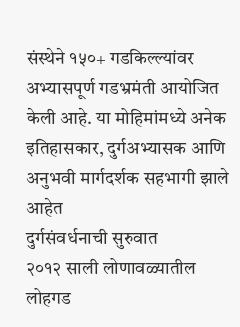संस्थेने १५०+ गडकिल्ल्यांवर अभ्यासपूर्ण गडभ्रमंती आयोजित केली आहे. या मोहिमांमध्ये अनेक इतिहासकार, दुर्गअभ्यासक आणि अनुभवी मार्गदर्शक सहभागी झाले आहेत
दुर्गसंवर्धनाची सुरुवात
२०१२ साली लोणावळ्यातील लोहगड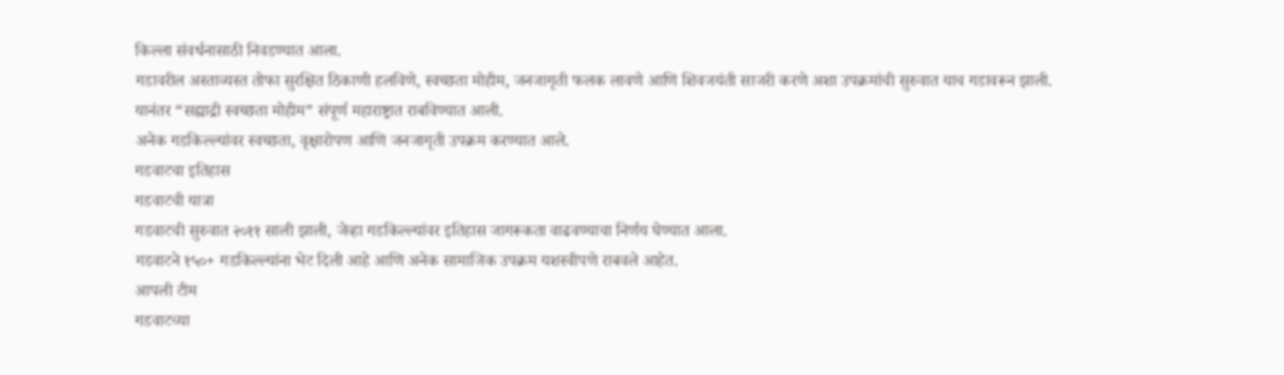किल्ला संवर्धनासाठी निवडण्यात आला.
गडावरील अस्ताव्यस्त तोफा सुरक्षित ठिकाणी हलविणे, स्वच्छता मोहीम, जनजागृती फलक लावणे आणि शिवजयंती साजरी करणे अशा उपक्रमांची सुरुवात याच गडावरून झाली.
यानंतर “सह्याद्री स्वच्छता मोहीम” संपूर्ण महाराष्ट्रात राबविण्यात आली.
अनेक गडकिल्ल्यांवर स्वच्छता, वृक्षारोपण आणि जनजागृती उपक्रम करण्यात आले.
गडवाटचा इतिहास
गडवाटची यात्रा
गडवाटची सुरुवात २०११ साली झाली, जेव्हा गडकिल्ल्यांवर इतिहास जागरूकता वाढवण्याचा निर्णय घेण्यात आला.
गडवाटने १५०+ गडकिल्ल्यांना भेट दिली आहे आणि अनेक सामाजिक उपक्रम यशस्वीपणे राबवले आहेत.
आपली टीम
गडवाटच्या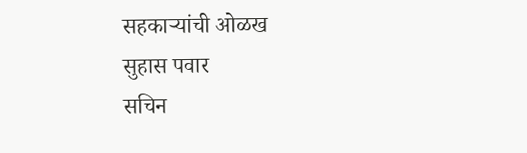सहकाऱ्यांची ओळख
सुहास पवार
सचिन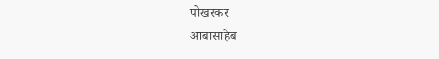पोखरकर
आबासाहेब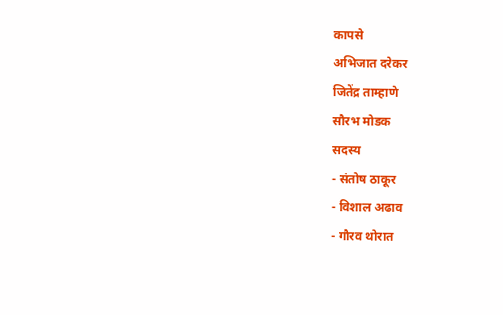कापसे
अभिजात दरेकर
जितेंद्र ताम्हाणे
सौरभ मोडक
सदस्य
- संतोष ठाकूर
- विशाल अढाव
- गौरव थोरात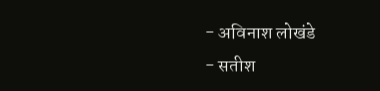- अविनाश लोखंडे
- सतीश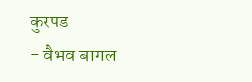कुरपड
- वैभव बागल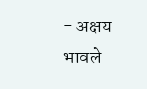- अक्षय भावले